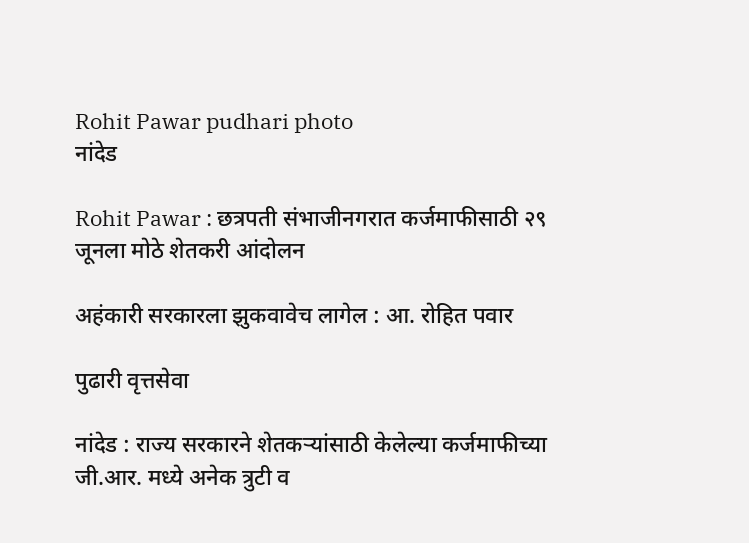Rohit Pawar pudhari photo
नांदेड

Rohit Pawar : छत्रपती संभाजीनगरात कर्जमाफीसाठी २९ जूनला मोठे शेतकरी आंदोलन

अहंकारी सरकारला झुकवावेच लागेल : आ. रोहित पवार

पुढारी वृत्तसेवा

नांदेड : राज्य सरकारने शेतकऱ्यांसाठी केलेल्या कर्जमाफीच्या जी.आर. मध्ये अनेक त्रुटी व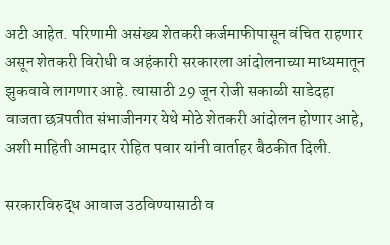अटी आहेत. परिणामी असंख्य शेतकरी कर्जमाफीपासून वंचित राहणार असून शेतकरी विरोधी व अहंकारी सरकारला आंदोलनाच्या माध्यमातून झुकवावे लागणार आहे. त्यासाठी 29 जून रोजी सकाळी साडेदहा वाजता छत्रपतीत संभाजीनगर येथे मोठे शेतकरी आंदोलन होणार आहे, अशी माहिती आमदार रोहित पवार यांनी वार्ताहर बैठकीत दिली.

सरकारविरुद्ध आवाज उठविण्यासाठी व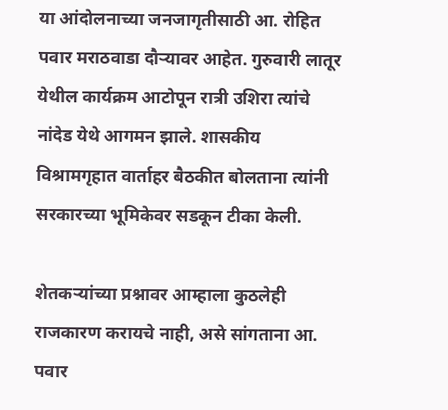या आंदोलनाच्या जनजागृतीसाठी आ. रोहित पवार मराठवाडा दौऱ्यावर आहेत. गुरुवारी लातूर येथील कार्यक्रम आटोपून रात्री उशिरा त्यांचे नांदेड येथे आगमन झाले. शासकीय विश्रामगृहात वार्ताहर बैठकीत बोलताना त्यांनी सरकारच्या भूमिकेवर सडकून टीका केली.

शेतकऱ्यांच्या प्रश्नावर आम्हाला कुठलेही राजकारण करायचे नाही, असे सांगताना आ. पवार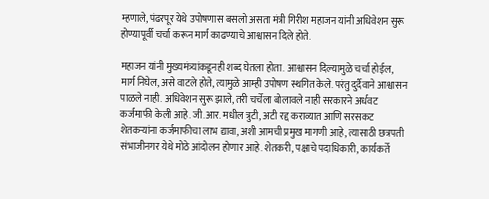म्हणाले, पंढरपूर येथे उपोषणास बसलो असता मंत्री गिरीश महाजन यांनी अधिवेशन सुरू होण्यापूर्वी चर्चा करून मार्ग काढण्याचे आश्वासन दिले होते.

महाजन यांनी मुख्यमंत्र्यांकडूनही शब्द घेतला होता. आश्वासन दिल्यामुळे चर्चा होईल, मार्ग निघेल, असे वाटले होते, त्यामुळे आम्ही उपोषण स्थगित केले. परंतु दुर्दैवाने आश्वासन पाळले नाही. अधिवेशन सुरू झाले, तरी चर्चेला बोलावले नाही सरकारने अर्धवट कर्जमाफी केली आहे. जी.आर. मधील त्रुटी, अटी रद्द कराव्यात आणि सरसकट शेतकऱ्यांना कर्जमाफीचा लाभ द्यावा, अशी आमची प्रमुख मागणी आहे, त्यासाठी छत्रपती संभाजीनगर येथे मोठे आंदोलन होणार आहे. शेतकरी, पक्षाचे पदाधिकारी, कार्यकर्ते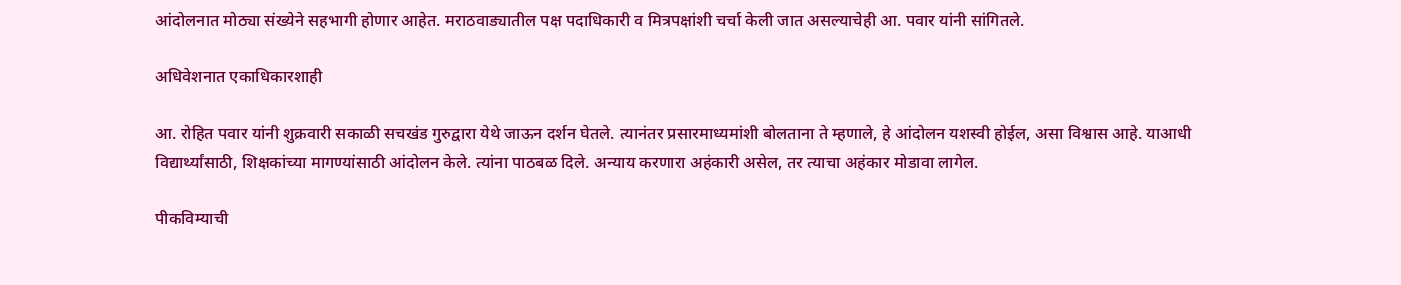आंदोलनात मोठ्या संख्येने सहभागी होणार आहेत. मराठवाड्यातील पक्ष पदाधिकारी व मित्रपक्षांशी चर्चा केली जात असल्याचेही आ. पवार यांनी सांगितले.

अधिवेशनात एकाधिकारशाही

आ. रोहित पवार यांनी शुक्रवारी सकाळी सचखंड गुरुद्वारा येथे जाऊन दर्शन घेतले. त्यानंतर प्रसारमाध्यमांशी बोलताना ते म्हणाले, हे आंदोलन यशस्वी होईल, असा विश्वास आहे. याआधी विद्यार्थ्यांसाठी, शिक्षकांच्या मागण्यांसाठी आंदोलन केले. त्यांना पाठबळ दिले. अन्याय करणारा अहंकारी असेल, तर त्याचा अहंकार मोडावा लागेल.

पीकविम्याची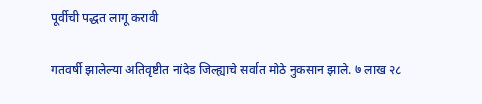पूर्वीची पद्धत लागू करावी

गतवर्षी झालेल्या अतिवृष्टीत नांदेड जिल्ह्याचे सर्वात मोठे नुकसान झाले. ७ लाख २८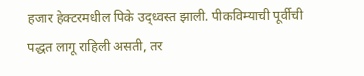हजार हेक्टरमधील पिके उद्ध्वस्त झाली. पीकविम्याची पूर्वीची पद्धत लागू राहिली असती, तर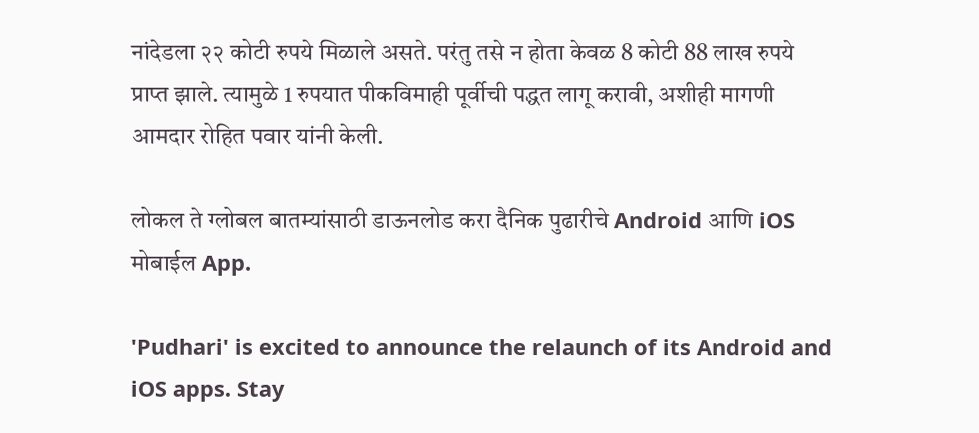नांदेडला २२ कोटी रुपये मिळाले असते. परंतु तसे न होता केवळ 8 कोटी 88 लाख रुपये प्राप्त झाले. त्यामुळे 1 रुपयात पीकविमाही पूर्वीची पद्धत लागू करावी, अशीही मागणी आमदार रोहित पवार यांनी केली.

लोकल ते ग्लोबल बातम्यांसाठी डाऊनलोड करा दैनिक पुढारीचे Android आणि iOS मोबाईल App.

'Pudhari' is excited to announce the relaunch of its Android and iOS apps. Stay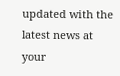updated with the latest news at your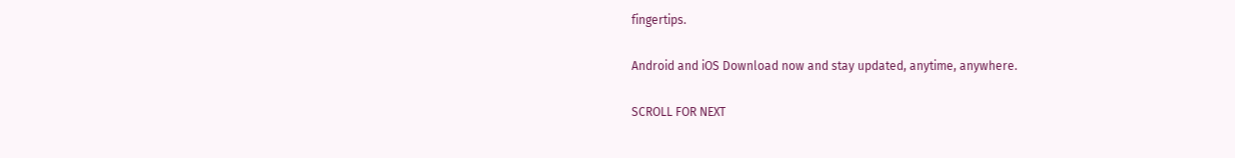fingertips.

Android and iOS Download now and stay updated, anytime, anywhere.

SCROLL FOR NEXT